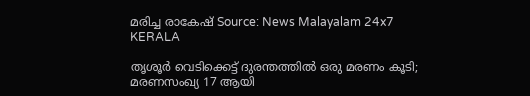മരിച്ച രാകേഷ് Source: News Malayalam 24x7
KERALA

തൃശൂര്‍ വെടിക്കെട്ട് ദുരന്തത്തിൽ ഒരു മരണം കൂടി; മരണസംഖ്യ 17 ആയി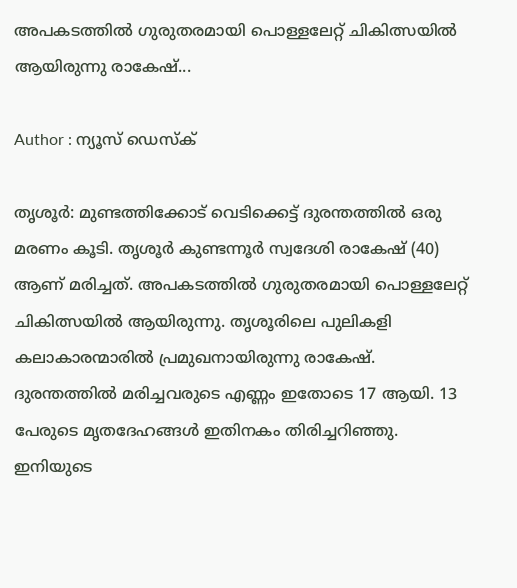അപകടത്തിൽ ഗുരുതരമായി പൊള്ളലേറ്റ് ചികിത്സയിൽ ആയിരുന്നു രാകേഷ്...

Author : ന്യൂസ് ഡെസ്ക്

തൃശൂർ: മുണ്ടത്തിക്കോട് വെടിക്കെട്ട് ദുരന്തത്തിൽ ഒരു മരണം കൂടി. തൃശൂർ കുണ്ടന്നൂർ സ്വദേശി രാകേഷ് (40) ആണ് മരിച്ചത്. അപകടത്തിൽ ഗുരുതരമായി പൊള്ളലേറ്റ് ചികിത്സയിൽ ആയിരുന്നു. തൃശൂരിലെ പുലികളി കലാകാരന്മാരിൽ പ്രമുഖനായിരുന്നു രാകേഷ്. ദുരന്തത്തിൽ മരിച്ചവരുടെ എണ്ണം ഇതോടെ 17 ആയി. 13 പേരുടെ മൃതദേഹങ്ങൾ ഇതിനകം തിരിച്ചറിഞ്ഞു. ഇനിയുടെ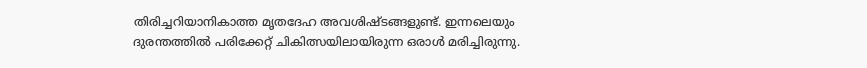തിരിച്ചറിയാനികാത്ത മൃതദേഹ അവശിഷ്ടങ്ങളുണ്ട്. ഇന്നലെയും ദുരന്തത്തിൽ പരിക്കേറ്റ് ചികിത്സയിലായിരുന്ന ഒരാൾ മരിച്ചിരുന്നു.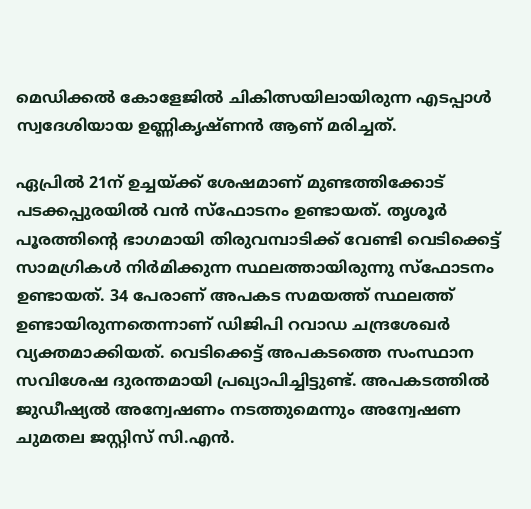മെഡിക്കൽ കോളേജിൽ ചികിത്സയിലായിരുന്ന എടപ്പാൾ സ്വദേശിയായ ഉണ്ണികൃഷ്ണൻ ആണ് മരിച്ചത്.

ഏപ്രിൽ 21ന് ഉച്ചയ്ക്ക് ശേഷമാണ് മുണ്ടത്തിക്കോട് പടക്കപ്പുരയിൽ വൻ സ്ഫോടനം ഉണ്ടായത്. തൃശൂർ പൂരത്തിൻ്റെ ഭാഗമായി തിരുവമ്പാടിക്ക് വേണ്ടി വെടിക്കെട്ട് സാമഗ്രികൾ നിർമിക്കുന്ന സ്ഥലത്തായിരുന്നു സ്ഫോടനം ഉണ്ടായത്. 34 പേരാണ് അപകട സമയത്ത് സ്ഥലത്ത് ഉണ്ടായിരുന്നതെന്നാണ് ഡിജിപി റവാഡ ചന്ദ്രശേഖർ വ്യക്തമാക്കിയത്. വെടിക്കെട്ട് അപകടത്തെ സംസ്ഥാന സവിശേഷ ദുരന്തമായി പ്രഖ്യാപിച്ചിട്ടുണ്ട്. അപകടത്തിൽ ജുഡീഷ്യൽ അന്വേഷണം നടത്തുമെന്നും അന്വേഷണ ചുമതല ജസ്റ്റിസ് സി.എന്‍.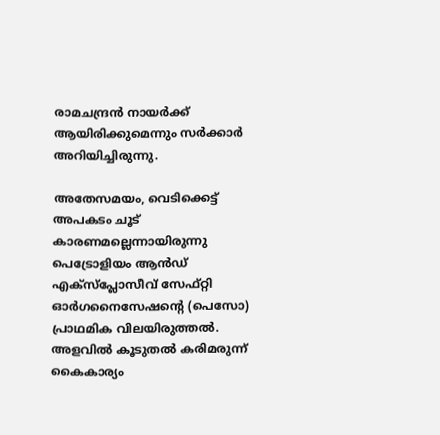രാമചന്ദ്രന്‍ നായര്‍ക്ക് ആയിരിക്കുമെന്നും സർക്കാർ അറിയിച്ചിരുന്നു.

അതേസമയം, വെടിക്കെട്ട് അപകടം ചൂട് കാരണമല്ലെന്നായിരുന്നു പെട്രോളിയം ആൻഡ് എക്‌സ്‌പ്ലോസീവ് സേഫ്റ്റി ഓർഗനൈസേഷൻ്റെ (പെസോ) പ്രാഥമിക വിലയിരുത്തൽ. അളവിൽ കൂടുതൽ കരിമരുന്ന് കൈകാര്യം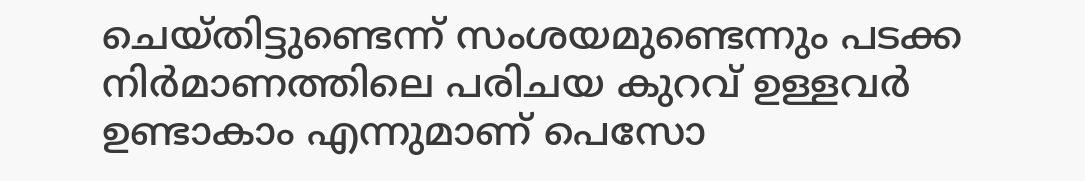ചെയ്തിട്ടുണ്ടെന്ന് സംശയമുണ്ടെന്നും പടക്ക നിർമാണത്തിലെ പരിചയ കുറവ് ഉള്ളവർ ഉണ്ടാകാം എന്നു‌മാണ് പെസോ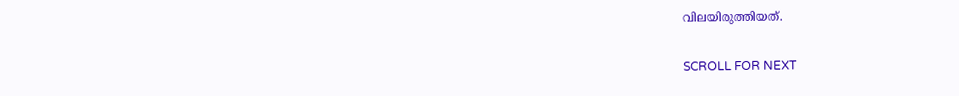വിലയിരുത്തിയത്.

SCROLL FOR NEXT